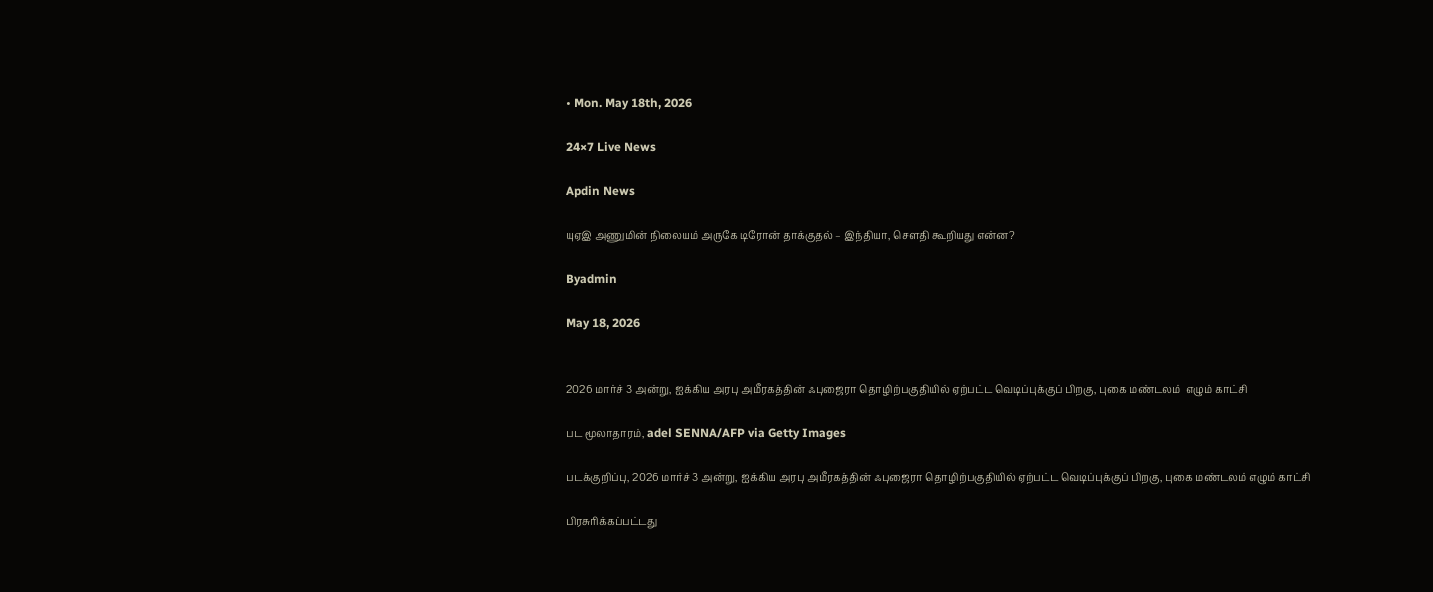• Mon. May 18th, 2026

24×7 Live News

Apdin News

யுஏஇ அணுமின் நிலையம் அருகே டிரோன் தாக்குதல் – இந்தியா, சௌதி கூறியது என்ன?

Byadmin

May 18, 2026


2026 மார்ச் 3 அன்று, ஐக்கிய அரபு அமீரகத்தின் ஃபுஜைரா தொழிற்பகுதியில் ஏற்பட்ட வெடிப்புக்குப் பிறகு, புகை மண்டலம்  எழும் காட்சி

பட மூலாதாரம், adel SENNA/AFP via Getty Images

படக்குறிப்பு, 2026 மார்ச் 3 அன்று, ஐக்கிய அரபு அமீரகத்தின் ஃபுஜைரா தொழிற்பகுதியில் ஏற்பட்ட வெடிப்புக்குப் பிறகு, புகை மண்டலம் எழும் காட்சி

பிரசுரிக்கப்பட்டது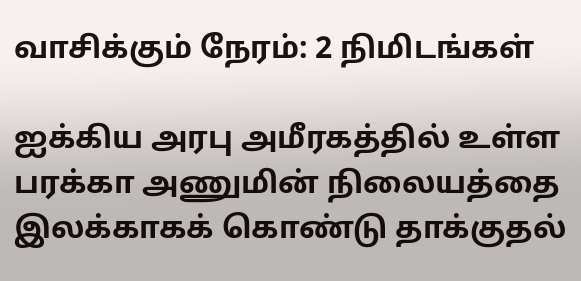வாசிக்கும் நேரம்: 2 நிமிடங்கள்

ஐக்கிய அரபு அமீரகத்தில் உள்ள பரக்கா அணுமின் நிலையத்தை இலக்காகக் கொண்டு தாக்குதல்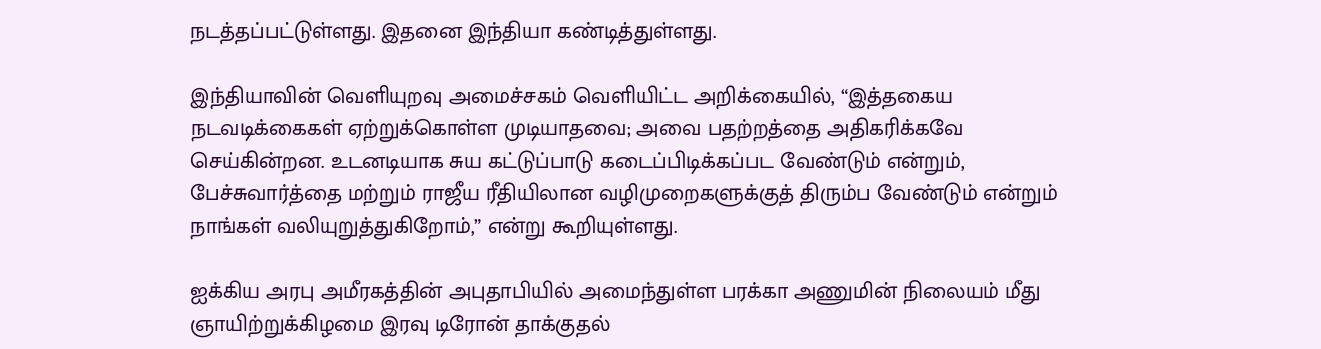நடத்தப்பட்டுள்ளது. இதனை இந்தியா கண்டித்துள்ளது.

இந்தியாவின் வெளியுறவு அமைச்சகம் வெளியிட்ட அறிக்கையில், “இத்தகைய நடவடிக்கைகள் ஏற்றுக்கொள்ள முடியாதவை; அவை பதற்றத்தை அதிகரிக்கவே செய்கின்றன. உடனடியாக சுய கட்டுப்பாடு கடைப்பிடிக்கப்பட வேண்டும் என்றும், பேச்சுவார்த்தை மற்றும் ராஜீய ரீதியிலான வழிமுறைகளுக்குத் திரும்ப வேண்டும் என்றும் நாங்கள் வலியுறுத்துகிறோம்,” என்று கூறியுள்ளது.

ஐக்கிய அரபு அமீரகத்தின் அபுதாபியில் அமைந்துள்ள பரக்கா அணுமின் நிலையம் மீது ஞாயிற்றுக்கிழமை இரவு டிரோன் தாக்குதல்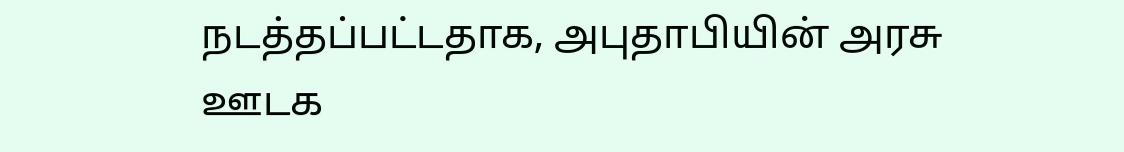நடத்தப்பட்டதாக, அபுதாபியின் அரசு ஊடக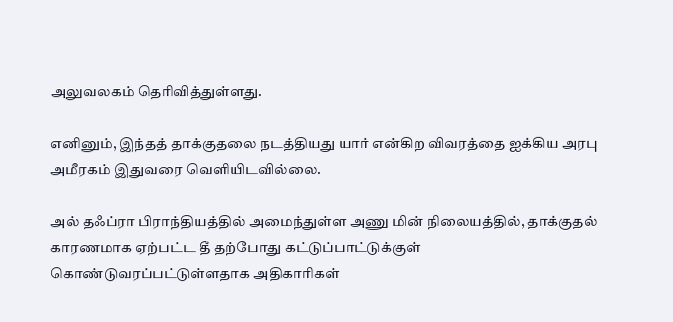அலுவலகம் தெரிவித்துள்ளது.

எனினும், இந்தத் தாக்குதலை நடத்தியது யார் என்கிற விவரத்தை ஐக்கிய அரபு அமீரகம் இதுவரை வெளியிடவில்லை.

அல் தஃப்ரா பிராந்தியத்தில் அமைந்துள்ள அணு மின் நிலையத்தில், தாக்குதல் காரணமாக ஏற்பட்ட தீ தற்போது கட்டுப்பாட்டுக்குள் கொண்டுவரப்பட்டுள்ளதாக அதிகாரிகள்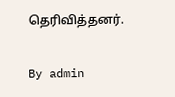தெரிவித்தனர்.

By admin